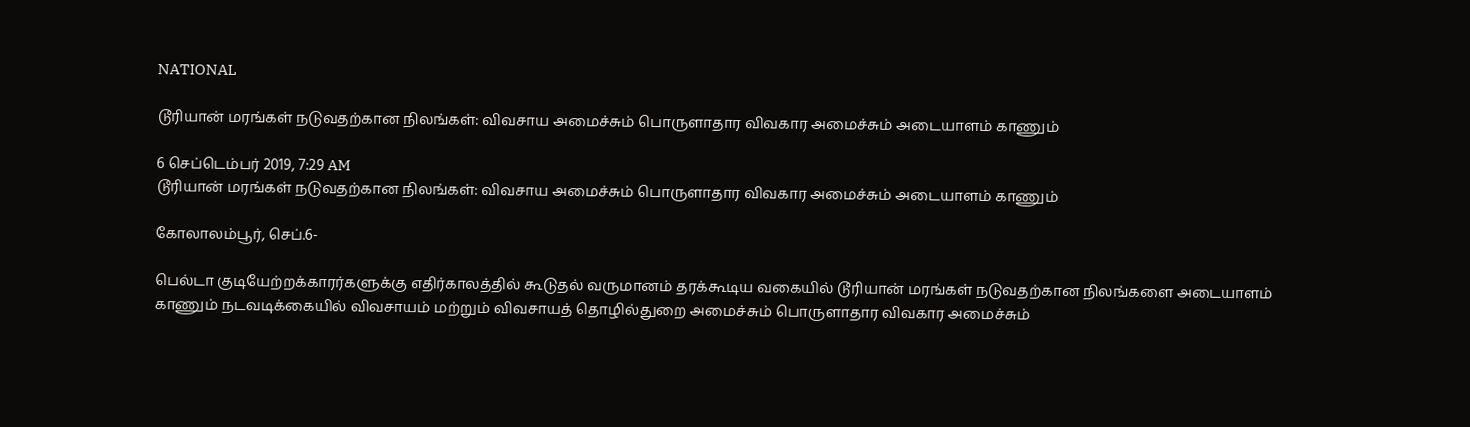NATIONAL

டூரியான் மரங்கள் நடுவதற்கான நிலங்கள்: விவசாய அமைச்சும் பொருளாதார விவகார அமைச்சும் அடையாளம் காணும்

6 செப்டெம்பர் 2019, 7:29 AM
டூரியான் மரங்கள் நடுவதற்கான நிலங்கள்: விவசாய அமைச்சும் பொருளாதார விவகார அமைச்சும் அடையாளம் காணும்

கோலாலம்பூர், செப்.6-

பெல்டா குடியேற்றக்காரர்களுக்கு எதிர்காலத்தில் கூடுதல் வருமானம் தரக்கூடிய வகையில் டூரியான் மரங்கள் நடுவதற்கான நிலங்களை அடையாளம் காணும் நடவடிக்கையில் விவசாயம் மற்றும் விவசாயத் தொழில்துறை அமைச்சும் பொருளாதார விவகார அமைச்சும்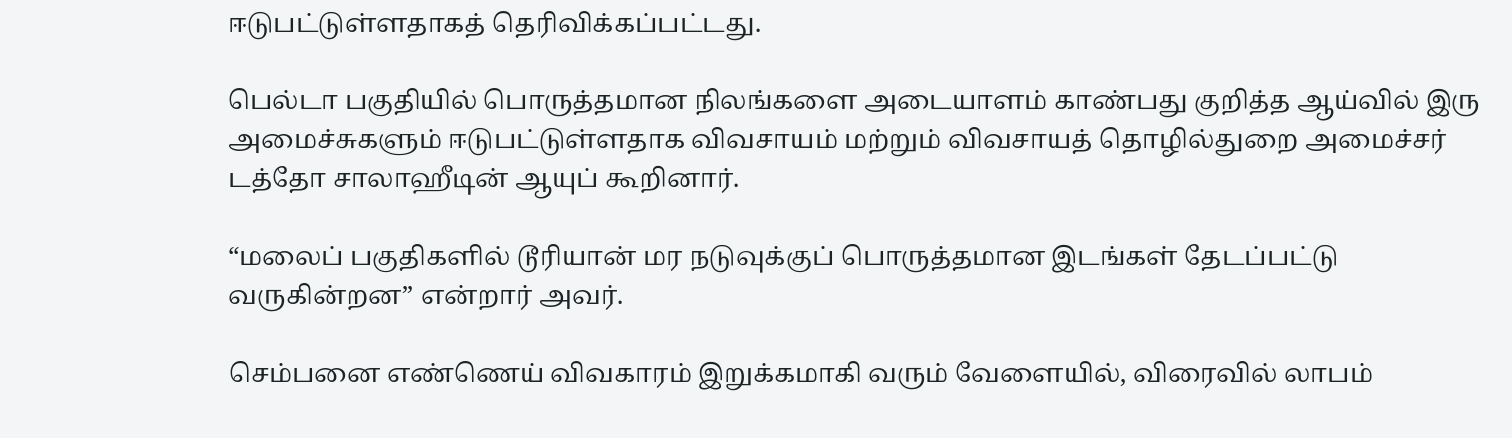ஈடுபட்டுள்ளதாகத் தெரிவிக்கப்பட்டது.

பெல்டா பகுதியில் பொருத்தமான நிலங்களை அடையாளம் காண்பது குறித்த ஆய்வில் இரு அமைச்சுகளும் ஈடுபட்டுள்ளதாக விவசாயம் மற்றும் விவசாயத் தொழில்துறை அமைச்சர் டத்தோ சாலாஹீடின் ஆயுப் கூறினார்.

“மலைப் பகுதிகளில் டூரியான் மர நடுவுக்குப் பொருத்தமான இடங்கள் தேடப்பட்டு வருகின்றன” என்றார் அவர்.

செம்பனை எண்ணெய் விவகாரம் இறுக்கமாகி வரும் வேளையில், விரைவில் லாபம்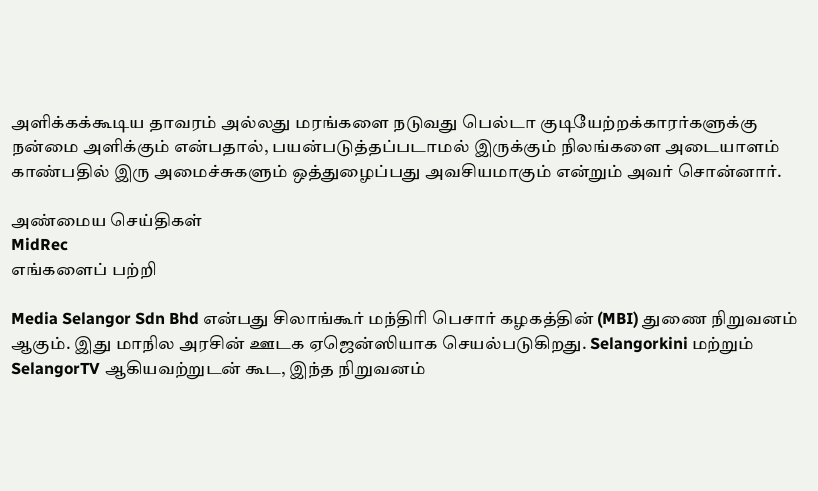அளிக்கக்கூடிய தாவரம் அல்லது மரங்களை நடுவது பெல்டா குடியேற்றக்காரர்களுக்கு நன்மை அளிக்கும் என்பதால், பயன்படுத்தப்படாமல் இருக்கும் நிலங்களை அடையாளம் காண்பதில் இரு அமைச்சுகளும் ஒத்துழைப்பது அவசியமாகும் என்றும் அவர் சொன்னார்.

அண்மைய செய்திகள்
MidRec
எங்களைப் பற்றி

Media Selangor Sdn Bhd என்பது சிலாங்கூர் மந்திரி பெசார் கழகத்தின் (MBI) துணை நிறுவனம் ஆகும். இது மாநில அரசின் ஊடக ஏஜென்ஸியாக செயல்படுகிறது. Selangorkini மற்றும் SelangorTV ஆகியவற்றுடன் கூட, இந்த நிறுவனம்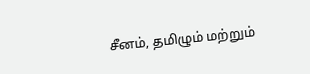சீனம், தமிழும் மற்றும்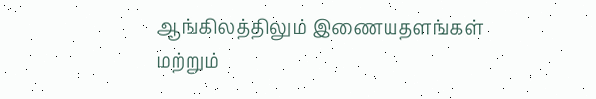ஆங்கிலத்திலும் இணையதளங்கள் மற்றும்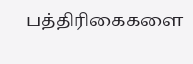பத்திரிகைகளை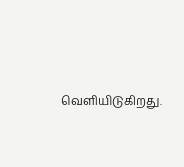வெளியிடுகிறது.